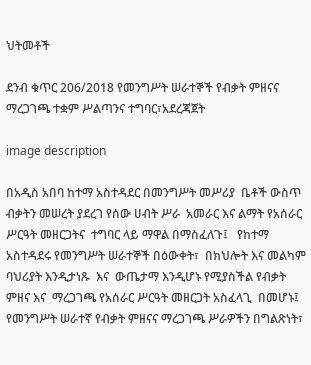ህትመቶች

ደንብ ቁጥር 206/2018 የመንግሥት ሠራተኞች የብቃት ምዘናና ማረጋገጫ ተቋም ሥልጣንና ተግባር፣አደረጃጀት

image description

በአዲስ አበባ ከተማ አስተዳደር በመንግሥት መሥሪያ  ቤቶች ውስጥ ብቃትን መሠረት ያደረገ የሰው ሀብት ሥራ  አመራር እና ልማት የአሰራር ሥርዓት መዘርጋትና  ተግባር ላይ ማዋል በማስፈለጉ፤   የከተማ አስተዳደሩ የመንግሥት ሠራተኞች በዕውቀት፣  በክህሎት እና መልካም ባህሪያት እንዲታነጹ  እና  ውጤታማ እንዲሆኑ የሚያስችል የብቃት ምዘና እና  ማረጋገጫ የአሰራር ሥርዓት መዘርጋት አስፈላጊ  በመሆኑ፤  የመንግሥት ሠራተኛ የብቃት ምዘናና ማረጋገጫ ሥራዎችን በግልጽነት፣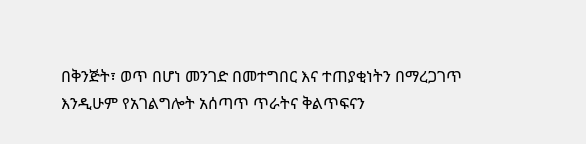በቅንጅት፣ ወጥ በሆነ መንገድ በመተግበር እና ተጠያቂነትን በማረጋገጥ እንዲሁም የአገልግሎት አሰጣጥ ጥራትና ቅልጥፍናን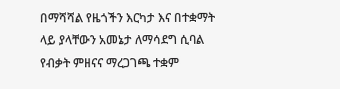በማሻሻል የዜጎችን እርካታ እና በተቋማት ላይ ያላቸውን አመኔታ ለማሳደግ ሲባል የብቃት ምዘናና ማረጋገጫ ተቋም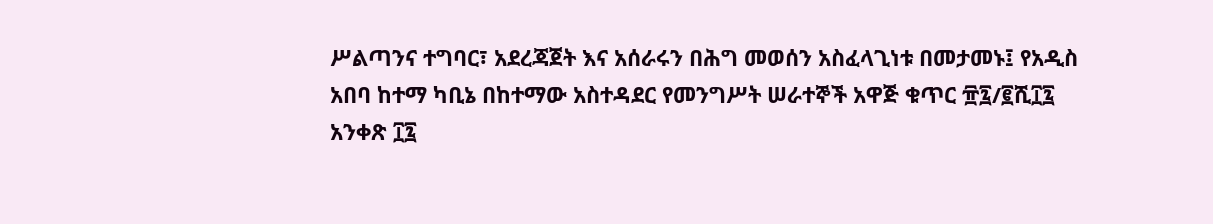ሥልጣንና ተግባር፣ አደረጃጀት እና አሰራሩን በሕግ መወሰን አስፈላጊነቱ በመታመኑ፤ የአዲስ አበባ ከተማ ካቢኔ በከተማው አስተዳደር የመንግሥት ሠራተኞች አዋጅ ቁጥር ፹፯/፪ሺ፲፯ አንቀጽ ፲፯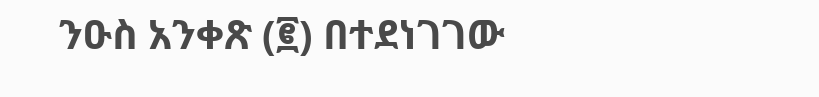ንዑስ አንቀጽ (፪) በተደነገገው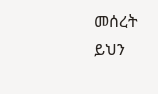መሰረት ይህን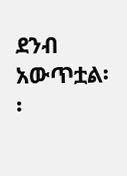ደንብ አውጥቷል፡፡